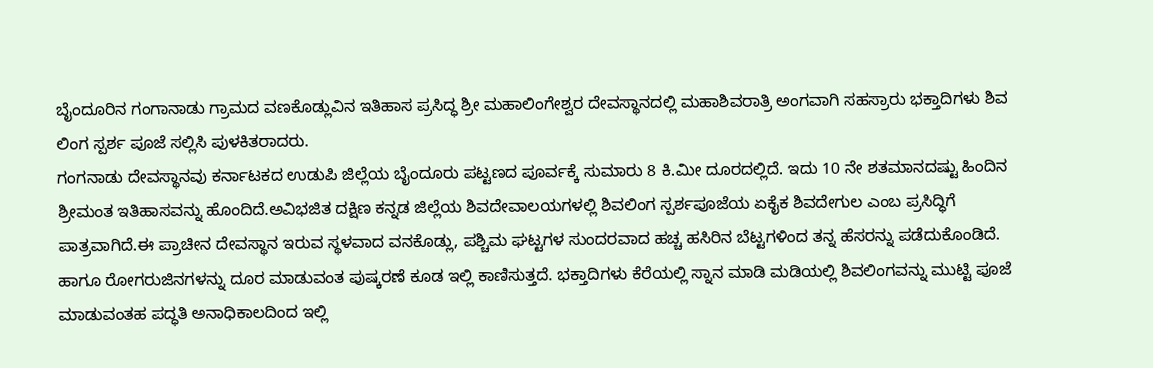ಬೈಂದೂರಿನ ಗಂಗಾನಾಡು ಗ್ರಾಮದ ವಣಕೊಡ್ಲುವಿನ ಇತಿಹಾಸ ಪ್ರಸಿದ್ಧ ಶ್ರೀ ಮಹಾಲಿಂಗೇಶ್ವರ ದೇವಸ್ಥಾನದಲ್ಲಿ ಮಹಾಶಿವರಾತ್ರಿ ಅಂಗವಾಗಿ ಸಹಸ್ರಾರು ಭಕ್ತಾದಿಗಳು ಶಿವ ಲಿಂಗ ಸ್ಪರ್ಶ ಪೂಜೆ ಸಲ್ಲಿಸಿ ಪುಳಕಿತರಾದರು.
ಗಂಗನಾಡು ದೇವಸ್ಥಾನವು ಕರ್ನಾಟಕದ ಉಡುಪಿ ಜಿಲ್ಲೆಯ ಬೈಂದೂರು ಪಟ್ಟಣದ ಪೂರ್ವಕ್ಕೆ ಸುಮಾರು 8 ಕಿ.ಮೀ ದೂರದಲ್ಲಿದೆ. ಇದು 10 ನೇ ಶತಮಾನದಷ್ಟು ಹಿಂದಿನ ಶ್ರೀಮಂತ ಇತಿಹಾಸವನ್ನು ಹೊಂದಿದೆ.ಅವಿಭಜಿತ ದಕ್ಷಿಣ ಕನ್ನಡ ಜಿಲ್ಲೆಯ ಶಿವದೇವಾಲಯಗಳಲ್ಲಿ ಶಿವಲಿಂಗ ಸ್ಪರ್ಶಪೂಜೆಯ ಏಕೈಕ ಶಿವದೇಗುಲ ಎಂಬ ಪ್ರಸಿದ್ಧಿಗೆ ಪಾತ್ರವಾಗಿದೆ.ಈ ಪ್ರಾಚೀನ ದೇವಸ್ಥಾನ ಇರುವ ಸ್ಥಳವಾದ ವನಕೊಡ್ಲು, ಪಶ್ಚಿಮ ಘಟ್ಟಗಳ ಸುಂದರವಾದ ಹಚ್ಚ ಹಸಿರಿನ ಬೆಟ್ಟಗಳಿಂದ ತನ್ನ ಹೆಸರನ್ನು ಪಡೆದುಕೊಂಡಿದೆ. ಹಾಗೂ ರೋಗರುಜಿನಗಳನ್ನು ದೂರ ಮಾಡುವಂತ ಪುಷ್ಕರಣೆ ಕೂಡ ಇಲ್ಲಿ ಕಾಣಿಸುತ್ತದೆ. ಭಕ್ತಾದಿಗಳು ಕೆರೆಯಲ್ಲಿ ಸ್ನಾನ ಮಾಡಿ ಮಡಿಯಲ್ಲಿ ಶಿವಲಿಂಗವನ್ನು ಮುಟ್ಟಿ ಪೂಜೆ ಮಾಡುವಂತಹ ಪದ್ಧತಿ ಅನಾಧಿಕಾಲದಿಂದ ಇಲ್ಲಿ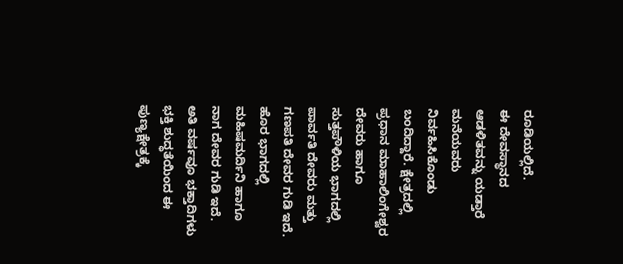ರೂಡಿಯಲ್ಲಿದೆ.
ಈ ದೇವಸ್ಥಾನದ ಆಡಳಿತವನ್ನು ಯಡ್ತಾರೆ ಮನೆಯವರು ನಿರ್ವಹಿಸಿಕೊಂಡು ಬಂದಿದ್ದಾರೆ. ಕ್ಷೇತ್ರದಲ್ಲಿ ಪ್ರಧಾನ ಮಾಹಾಲಿಂಗೇಶ್ವರ ದೇವರು ಹಾಗೂ ಸುತ್ತಪೌಳಿಯ ಭಾಗದಲ್ಲಿ ಪಾರ್ವತಿ ದೇವರು ಮತ್ತು ಗಣಪತಿ ದೇವರ ಗುಡಿ ಇದೆ. ಹೊರ ಭಾಗದಲ್ಲಿ ಮಹಿಷಮರ್ದಿನಿ ಹಾಗೂ ನಾಗ ದೇವರ ಗುಡಿ ಇದೆ.
ಅತಿ ವರ್ಷವೂ ಭಕ್ತಾದಿಗಳು ಭಕ್ತಿ ಶುದ್ಧತೆಯಿಂದ ಈ ಪುಣ್ಯಕ್ಷೇತ್ರಕ್ಕೆ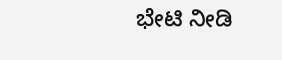ಭೇಟಿ ನೀಡಿ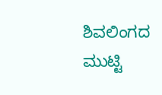ಶಿವಲಿಂಗದ ಮುಟ್ಟಿ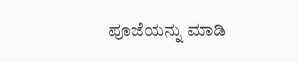ಪೂಜೆಯನ್ನು ಮಾಡಿ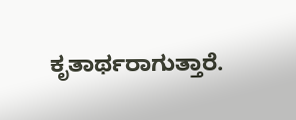ಕೃತಾರ್ಥರಾಗುತ್ತಾರೆ.